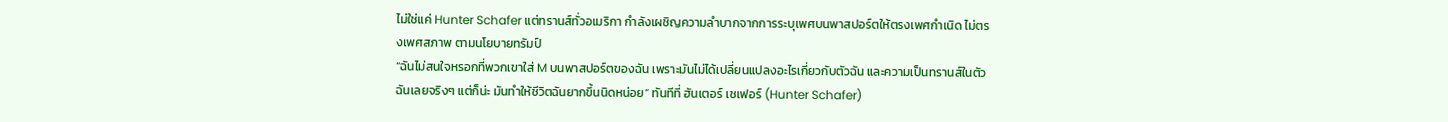ไม่ใช่แค่ Hunter Schafer แต่ทรานส์ทั่วอเมริกา กำลังเผชิญความลำบากจากการระบุเพศบนพาสปอร์ตให้ตรงเพศกำเนิด ไม่ตรงเพศสภาพ ตามนโยบายทรัมป์
“ฉันไม่สนใจหรอกที่พวกเขาใส่ M บนพาสปอร์ตของฉัน เพราะมันไม่ได้เปลี่ยนแปลงอะไรเกี่ยวกับตัวฉัน และความเป็นทรานส์ในตัวฉันเลยจริงๆ แต่ก็น่ะ มันทำให้ชีวิตฉันยากขึ้นนิดหน่อย” ทันทีที่ ฮันเตอร์ เชเฟอร์ (Hunter Schafer)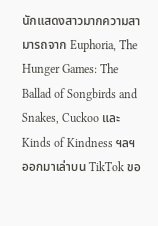นักแสดงสาวมากความสามารถจาก Euphoria, The Hunger Games: The Ballad of Songbirds and Snakes, Cuckoo และ Kinds of Kindness ฯลฯ ออกมาเล่าบน TikTok ขอ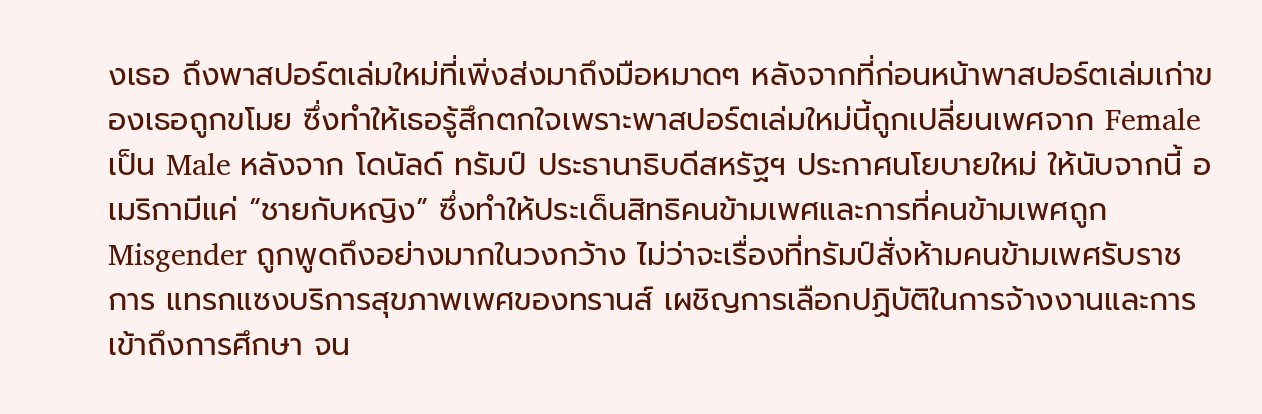งเธอ ถึงพาสปอร์ตเล่มใหม่ที่เพิ่งส่งมาถึงมือหมาดๆ หลังจากที่ก่อนหน้าพาสปอร์ตเล่มเก่าของเธอถูกขโมย ซึ่งทำให้เธอรู้สึกตกใจเพราะพาสปอร์ตเล่มใหม่นี้ถูกเปลี่ยนเพศจาก Female เป็น Male หลังจาก โดนัลด์ ทรัมป์ ประธานาธิบดีสหรัฐฯ ประกาศนโยบายใหม่ ให้นับจากนี้ อเมริกามีแค่ “ชายกับหญิง” ซึ่งทำให้ประเด็นสิทธิคนข้ามเพศและการที่คนข้ามเพศถูก Misgender ถูกพูดถึงอย่างมากในวงกว้าง ไม่ว่าจะเรื่องที่ทรัมป์สั่งห้ามคนข้ามเพศรับราชการ แทรกแซงบริการสุขภาพเพศของทรานส์ เผชิญการเลือกปฏิบัติในการจ้างงานและการเข้าถึงการศึกษา จน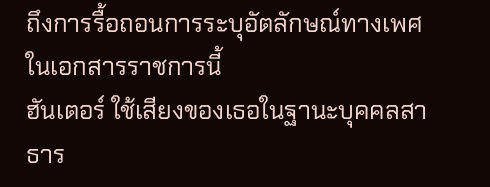ถึงการรื้อถอนการระบุอัตลักษณ์ทางเพศในเอกสารราชการนี้
ฮันเตอร์ ใช้เสียงของเธอในฐานะบุคคลสาธาร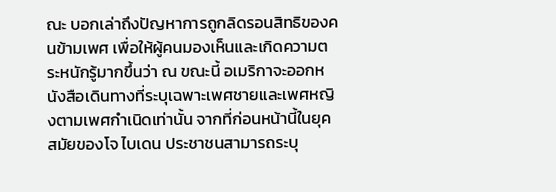ณะ บอกเล่าถึงปัญหาการถูกลิดรอนสิทธิของคนข้ามเพศ เพื่อให้ผู้คนมองเห็นและเกิดความตระหนักรู้มากขึ้นว่า ณ ขณะนี้ อเมริกาจะออกหนังสือเดินทางที่ระบุเฉพาะเพศชายและเพศหญิงตามเพศกำเนิดเท่านั้น จากที่ก่อนหน้านี้ในยุคสมัยของโจ ไบเดน ประชาชนสามารถระบุ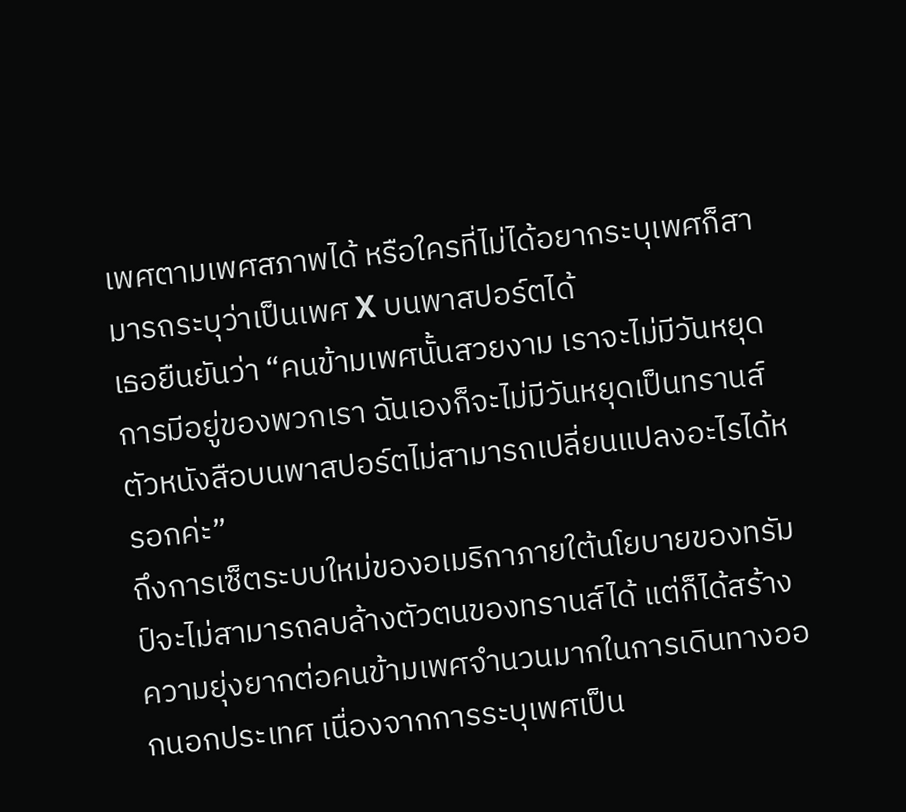เพศตามเพศสภาพได้ หรือใครที่ไม่ได้อยากระบุเพศก็สามารถระบุว่าเป็นเพศ X บนพาสปอร์ตได้
เธอยืนยันว่า “คนข้ามเพศนั้นสวยงาม เราจะไม่มีวันหยุดการมีอยู่ของพวกเรา ฉันเองก็จะไม่มีวันหยุดเป็นทรานส์ ตัวหนังสือบนพาสปอร์ตไม่สามารถเปลี่ยนแปลงอะไรได้หรอกค่ะ”
ถึงการเซ็ตระบบใหม่ของอเมริกาภายใต้นโยบายของทรัมป์จะไม่สามารถลบล้างตัวตนของทรานส์ได้ แต่ก็ได้สร้างความยุ่งยากต่อคนข้ามเพศจำนวนมากในการเดินทางออกนอกประเทศ เนื่องจากการระบุเพศเป็น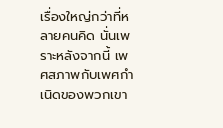เรื่องใหญ่กว่าที่หลายคนคิด นั่นเพราะหลังจากนี้ เพศสภาพกับเพศกำเนิดของพวกเขา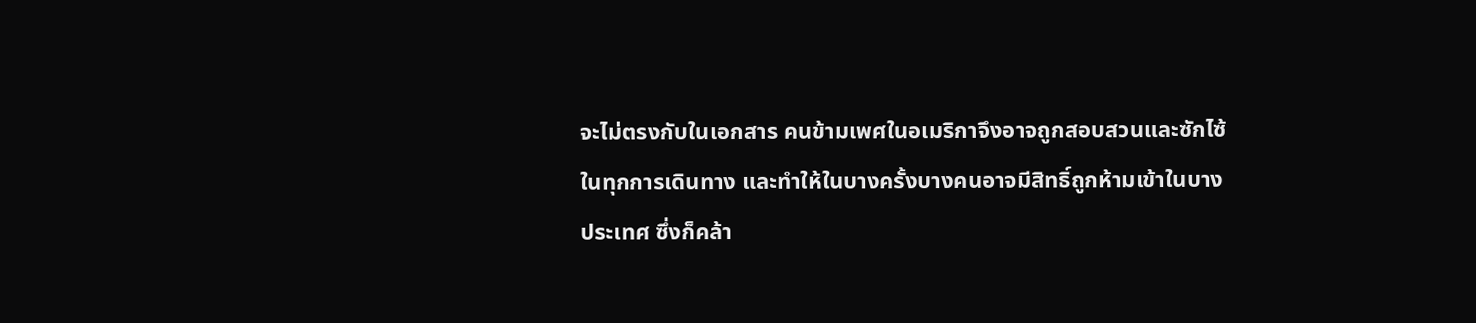จะไม่ตรงกับในเอกสาร คนข้ามเพศในอเมริกาจึงอาจถูกสอบสวนและซักไซ้ในทุกการเดินทาง และทำให้ในบางครั้งบางคนอาจมีสิทธิ์ถูกห้ามเข้าในบางประเทศ ซึ่งก็คล้า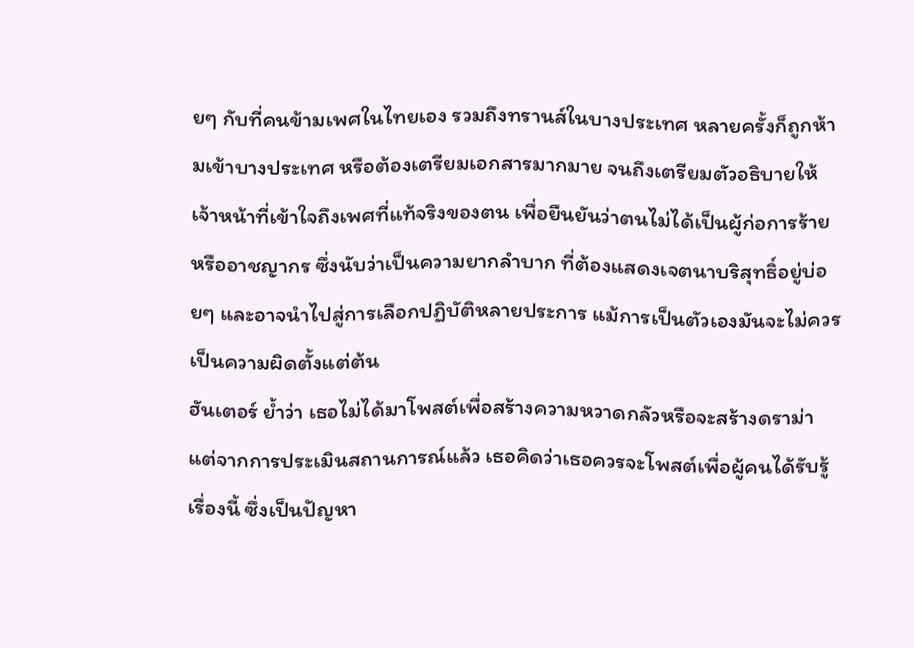ยๆ กับที่คนข้ามเพศในไทยเอง รวมถึงทรานส์ในบางประเทศ หลายครั้งก็ถูกห้ามเข้าบางประเทศ หรือต้องเตรียมเอกสารมากมาย จนถึงเตรียมตัวอธิบายให้เจ้าหน้าที่เข้าใจถึงเพศที่แท้จริงของตน เพื่อยืนยันว่าตนไม่ได้เป็นผู้ก่อการร้ายหรืออาชญากร ซึ่งนับว่าเป็นความยากลำบาก ที่ต้องแสดงเจตนาบริสุทธิ์อยู่บ่อยๆ และอาจนำไปสู่การเลือกปฏิบัติหลายประการ แม้การเป็นตัวเองมันจะไม่ควรเป็นความผิดตั้งแต่ต้น
ฮันเตอร์ ย้ำว่า เธอไม่ได้มาโพสต์เพื่อสร้างความหวาดกลัวหรือจะสร้างดราม่า แต่จากการประเมินสถานการณ์แล้ว เธอคิดว่าเธอควรจะโพสต์เพื่อผู้คนได้รับรู้เรื่องนี้ ซึ่งเป็นปัญหา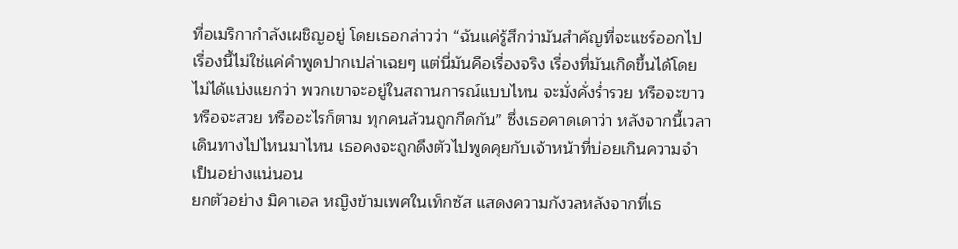ที่อเมริกากำลังเผชิญอยู่ โดยเธอกล่าวว่า “ฉันแค่รู้สึกว่ามันสำคัญที่จะแชร์ออกไป เรื่องนี้ไม่ใช่แค่คำพูดปากเปล่าเฉยๆ แต่นี่มันคือเรื่องจริง เรื่องที่มันเกิดขึ้นได้โดยไม่ได้แบ่งแยกว่า พวกเขาจะอยู่ในสถานการณ์แบบไหน จะมั่งคั่งร่ำรวย หรือจะขาว หรือจะสวย หรืออะไรก็ตาม ทุกคนล้วนถูกกีดกัน” ซึ่งเธอคาดเดาว่า หลังจากนี้เวลาเดินทางไปไหนมาไหน เธอคงจะถูกดึงตัวไปพูดคุยกับเจ้าหน้าที่บ่อยเกินความจำเป็นอย่างแน่นอน
ยกตัวอย่าง มิคาเอล หญิงข้ามเพศในเท็กซัส แสดงความกังวลหลังจากที่เธ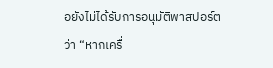อยังไม่ได้รับการอนุมัติพาสปอร์ตว่า “หากเครื่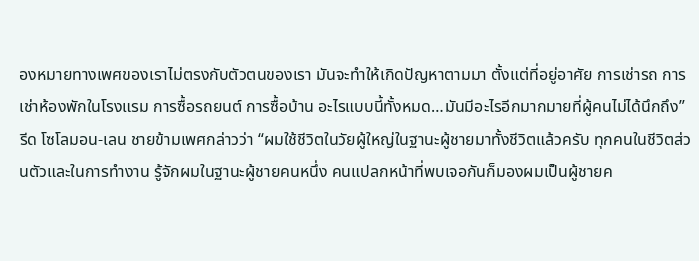องหมายทางเพศของเราไม่ตรงกับตัวตนของเรา มันจะทำให้เกิดปัญหาตามมา ตั้งแต่ที่อยู่อาศัย การเช่ารถ การเช่าห้องพักในโรงแรม การซื้อรถยนต์ การซื้อบ้าน อะไรแบบนี้ทั้งหมด…มันมีอะไรอีกมากมายที่ผู้คนไม่ได้นึกถึง”
รีด โซโลมอน-เลน ชายข้ามเพศกล่าวว่า “ผมใช้ชีวิตในวัยผู้ใหญ่ในฐานะผู้ชายมาทั้งชีวิตแล้วครับ ทุกคนในชีวิตส่วนตัวและในการทำงาน รู้จักผมในฐานะผู้ชายคนหนึ่ง คนแปลกหน้าที่พบเจอกันก็มองผมเป็นผู้ชายค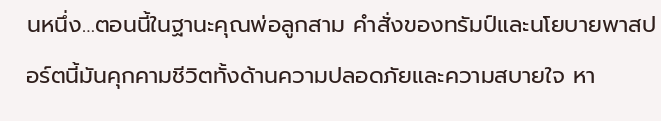นหนึ่ง…ตอนนี้ในฐานะคุณพ่อลูกสาม คำสั่งของทรัมป์และนโยบายพาสปอร์ตนี้มันคุกคามชีวิตทั้งด้านความปลอดภัยและความสบายใจ หา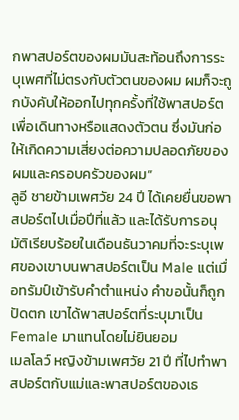กพาสปอร์ตของผมมันสะท้อนถึงการระบุเพศที่ไม่ตรงกับตัวตนของผม ผมก็จะถูกบังคับให้ออกไปทุกครั้งที่ใช้พาสปอร์ตเพื่อเดินทางหรือแสดงตัวตน ซึ่งมันก่อให้เกิดความเสี่ยงต่อความปลอดภัยของผมและครอบครัวของผม”
ลูอี ชายข้ามเพศวัย 24 ปี ได้เคยยื่นขอพาสปอร์ตไปเมื่อปีที่แล้ว และได้รับการอนุมัติเรียบร้อยในเดือนธันวาคมที่จะระบุเพศของเขาบนพาสปอร์ตเป็น Male แต่เมื่อทรัมป์เข้ารับคำตำแหน่ง คำขอนั้นก็ถูกปัดตก เขาได้พาสปอร์ตที่ระบุมาเป็น Female มาแทนโดยไม่ยินยอม
เมลโลว์ หญิงข้ามเพศวัย 21 ปี ที่ไปทำพาสปอร์ตกับแม่และพาสปอร์ตของเธ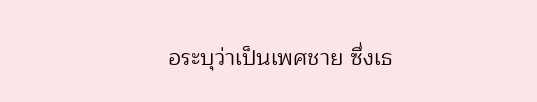อระบุว่าเป็นเพศชาย ซึ่งเธ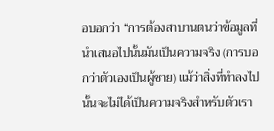อบอกว่า “การต้องสาบานตนว่าข้อมูลที่นำเสนอไปนั้นมันเป็นความจริง (การบอกว่าตัวเองเป็นผู้ชาย) แม้ว่าสิ่งที่ทำลงไปนั้นจะไม่ได้เป็นความจริงสำหรับตัวเรา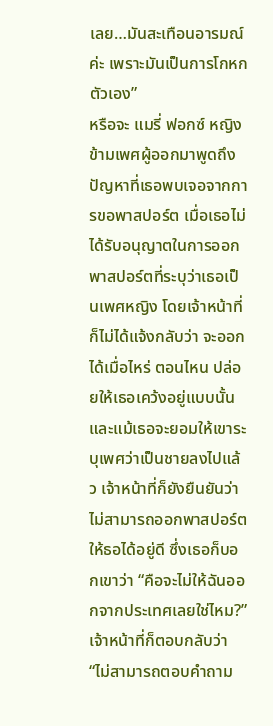เลย…มันสะเทือนอารมณ์ค่ะ เพราะมันเป็นการโกหกตัวเอง”
หรือจะ แมรี่ ฟอกซ์ หญิงข้ามเพศผู้ออกมาพูดถึงปัญหาที่เธอพบเจอจากการขอพาสปอร์ต เมื่อเธอไม่ได้รับอนุญาตในการออกพาสปอร์ตที่ระบุว่าเธอเป็นเพศหญิง โดยเจ้าหน้าที่ก็ไม่ได้แจ้งกลับว่า จะออกได้เมื่อไหร่ ตอนไหน ปล่อยให้เธอเคว้งอยู่แบบนั้น และแม้เธอจะยอมให้เขาระบุเพศว่าเป็นชายลงไปแล้ว เจ้าหน้าที่ก็ยังยืนยันว่าไม่สามารถออกพาสปอร์ตให้ธอได้อยู่ดี ซึ่งเธอก็บอกเขาว่า “คือจะไม่ให้ฉันออกจากประเทศเลยใช่ไหม?” เจ้าหน้าที่ก็ตอบกลับว่า “ไม่สามารถตอบคำถาม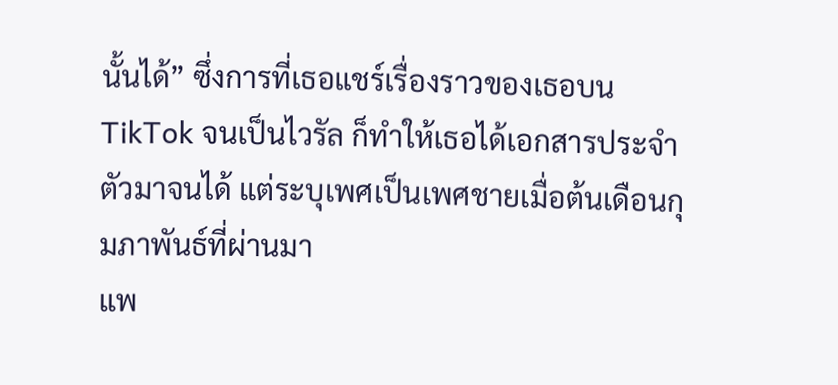นั้นได้” ซึ่งการที่เธอแชร์เรื่องราวของเธอบน TikTok จนเป็นไวรัล ก็ทำให้เธอได้เอกสารประจำตัวมาจนได้ แต่ระบุเพศเป็นเพศชายเมื่อต้นเดือนกุมภาพันธ์ที่ผ่านมา
แพ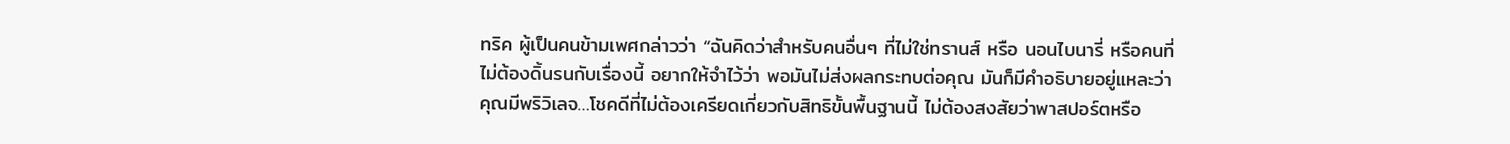ทริค ผู้เป็นคนข้ามเพศกล่าวว่า “ฉันคิดว่าสำหรับคนอื่นๆ ที่ไม่ใช่ทรานส์ หรือ นอนไบนารี่ หรือคนที่ไม่ต้องดิ้นรนกับเรื่องนี้ อยากให้จำไว้ว่า พอมันไม่ส่งผลกระทบต่อคุณ มันก็มีคำอธิบายอยู่แหละว่า คุณมีพริวิเลจ…โชคดีที่ไม่ต้องเครียดเกี่ยวกับสิทธิขั้นพื้นฐานนี้ ไม่ต้องสงสัยว่าพาสปอร์ตหรือ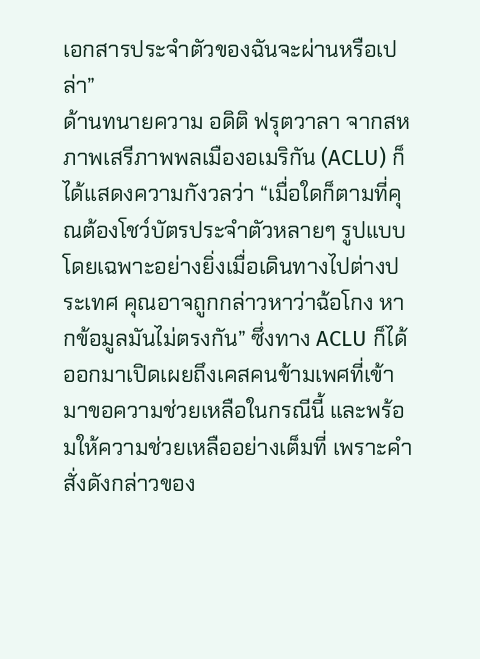เอกสารประจำตัวของฉันจะผ่านหรือเปล่า”
ด้านทนายความ อดิติ ฟรุตวาลา จากสหภาพเสรีภาพพลเมืองอเมริกัน (ACLU) ก็ได้แสดงความกังวลว่า “เมื่อใดก็ตามที่คุณต้องโชว์บัตรประจำตัวหลายๆ รูปแบบ โดยเฉพาะอย่างยิ่งเมื่อเดินทางไปต่างประเทศ คุณอาจถูกกล่าวหาว่าฉ้อโกง หากข้อมูลมันไม่ตรงกัน” ซึ่งทาง ACLU ก็ได้ออกมาเปิดเผยถึงเคสคนข้ามเพศที่เข้ามาขอความช่วยเหลือในกรณีนี้ และพร้อมให้ความช่วยเหลืออย่างเต็มที่ เพราะคำสั่งดังกล่าวของ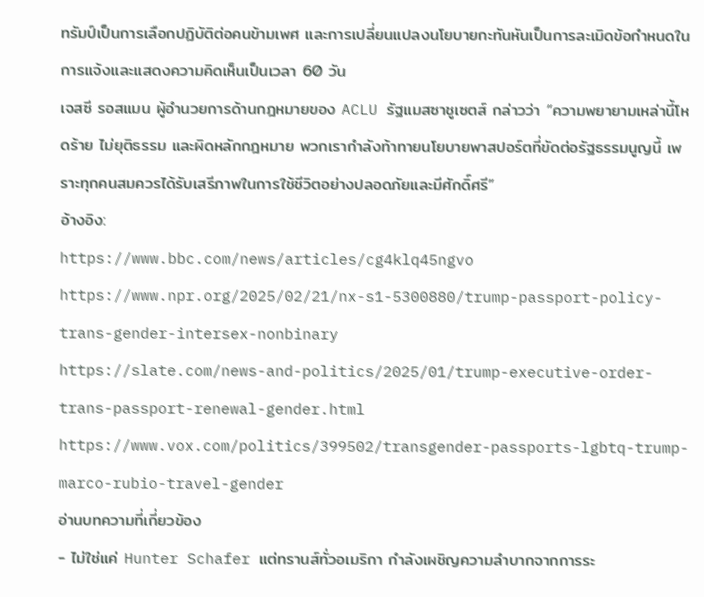ทรัมป์เป็นการเลือกปฏิบัติต่อคนข้ามเพศ และการเปลี่ยนแปลงนโยบายกะทันหันเป็นการละเมิดข้อกำหนดในการแจ้งและแสดงความคิดเห็นเป็นเวลา 60 วัน
เจสซี รอสแมน ผู้อำนวยการด้านกฎหมายของ ACLU รัฐแมสซาชูเซตส์ กล่าวว่า “ความพยายามเหล่านี้โหดร้าย ไม่ยุติธรรม และผิดหลักกฎหมาย พวกเรากำลังท้าทายนโยบายพาสปอร์ตที่ขัดต่อรัฐธรรมนูญนี้ เพราะทุกคนสมควรได้รับเสรีภาพในการใช้ชีวิตอย่างปลอดภัยและมีศักดิ์ศรี”
อ้างอิง:
https://www.bbc.com/news/articles/cg4klq45ngvo
https://www.npr.org/2025/02/21/nx-s1-5300880/trump-passport-policy-trans-gender-intersex-nonbinary
https://slate.com/news-and-politics/2025/01/trump-executive-order-trans-passport-renewal-gender.html
https://www.vox.com/politics/399502/transgender-passports-lgbtq-trump-marco-rubio-travel-gender
อ่านบทความที่เกี่ยวข้อง
- ไม่ใช่แค่ Hunter Schafer แต่ทรานส์ทั่วอเมริกา กำลังเผชิญความลำบากจากการระ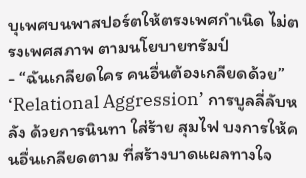บุเพศบนพาสปอร์ตให้ตรงเพศกำเนิด ไม่ตรงเพศสภาพ ตามนโยบายทรัมป์
- “ฉันเกลียดใคร คนอื่นต้องเกลียดด้วย” ‘Relational Aggression’ การบูลลี่ลับหลัง ด้วยการนินทา ใส่ร้าย สุมไฟ บงการให้คนอื่นเกลียดตาม ที่สร้างบาดแผลทางใจ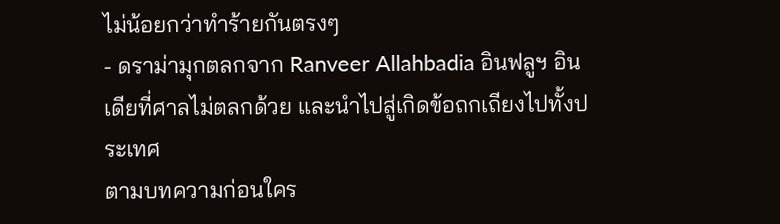ไม่น้อยกว่าทำร้ายกันตรงๆ
- ดราม่ามุกตลกจาก Ranveer Allahbadia อินฟลูฯ อินเดียที่ศาลไม่ตลกด้วย และนำไปสู่เกิดข้อถกเถียงไปทั้งประเทศ
ตามบทความก่อนใคร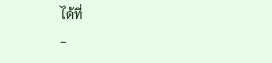ได้ที่
-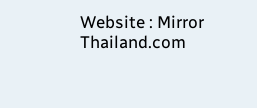Website : Mirror Thailand.com